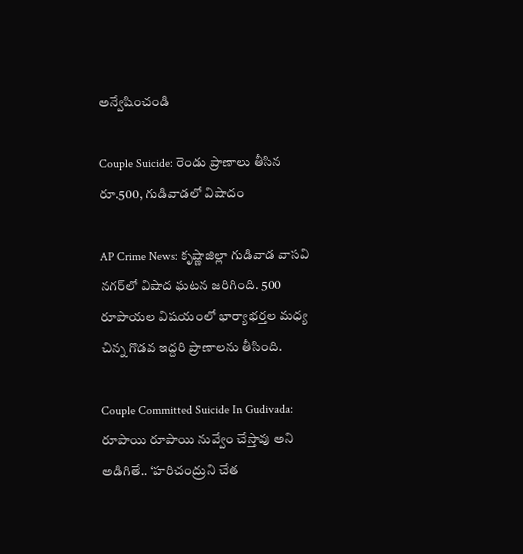అన్వేషించండి

Couple Suicide: రెండు ప్రాణాలు తీసిన రూ.500, గుడివాడలో విషాదం

AP Crime News: కృష్ణాజిల్లా గుడివాడ వాసవి నగర్‌లో విషాద ఘటన జరిగింది. 500 రూపాయల విషయంలో భార్యాభర్తల మధ్య చిన్న గొడవ ఇద్దరి ప్రాణాలను తీసింది.

Couple Committed Suicide In Gudivada: రూపాయి రూపాయి నువ్వేం చేస్తావు అని అడిగితే.. ‘హరిచంద్రుని చేత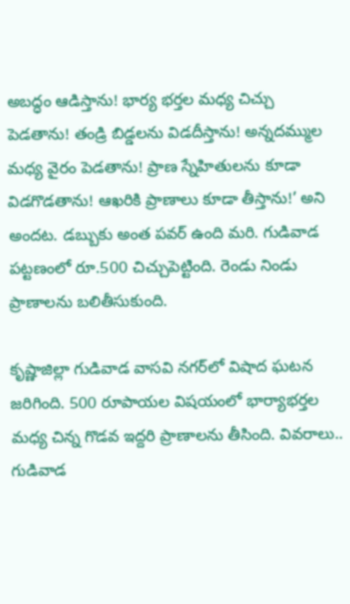అబద్ధం ఆడిస్తాను! భార్య భర్తల మధ్య చిచ్చు పెడతాను! తండ్రి బిడ్డలను విడదీస్తాను! అన్నదమ్ముల మధ్య వైరం పెడతాను! ప్రాణ స్నేహితులను కూడా విడగొడతాను! ఆఖరికి ప్రాణాలు కూడా తీస్తాను!’ అని అందట. డబ్బుకు అంత పవర్ ఉంది మరి. గుడివాడ పట్టణంలో రూ.500 చిచ్చుపెట్టింది. రెండు నిండు ప్రాణాలను బలితీసుకుంది.

కృష్ణాజిల్లా గుడివాడ వాసవి నగర్‌లో విషాద ఘటన జరిగింది. 500 రూపాయల విషయంలో భార్యాభర్తల మధ్య చిన్న గొడవ ఇద్దరి ప్రాణాలను తీసింది. వివరాలు.. గుడివాడ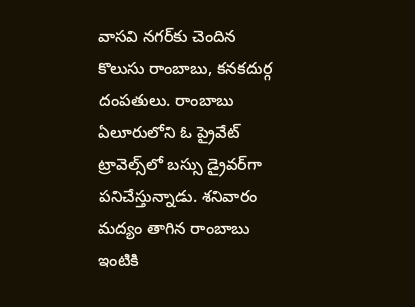వాసవి నగర్‌కు చెందిన కొలుసు రాంబాబు, కనకదుర్గ దంపతులు. రాంబాబు ఏలూరులోని ఓ ప్రైవేట్ ట్రావెల్స్‌లో బస్సు డ్రైవర్‌గా పనిచేస్తున్నాడు. శనివారం మద్యం తాగిన రాంబాబు ఇంటికి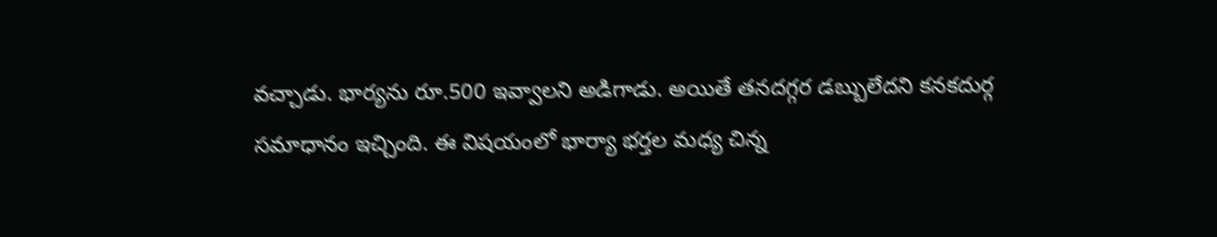వచ్చాడు. భార్యను రూ.500 ఇవ్వాలని అడిగాడు. అయితే తనదగ్గర డబ్బులేదని కనకదుర్గ సమాధానం ఇచ్చింది. ఈ విషయంలో భార్యా భర్తల మధ్య చిన్న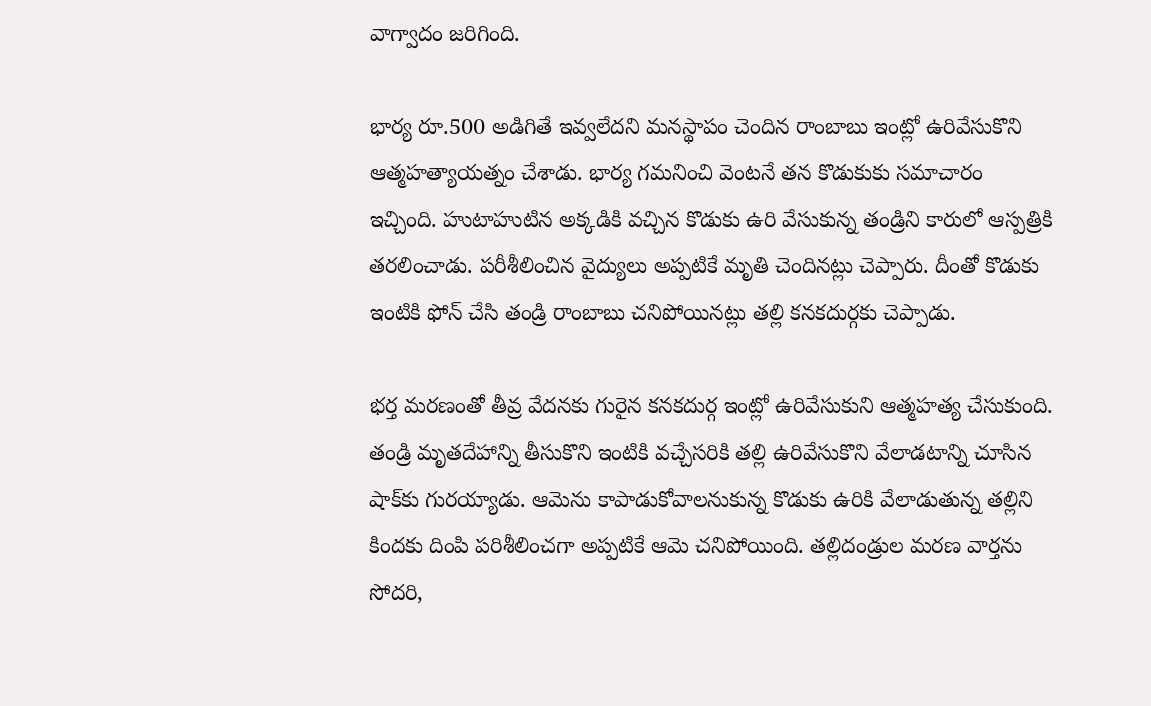వాగ్వాదం జరిగింది.

భార్య రూ.500 అడిగితే ఇవ్వలేదని మనస్థాపం చెందిన రాంబాబు ఇంట్లో ఉరివేసుకొని ఆత్మహత్యాయత్నం చేశాడు. భార్య గమనించి వెంటనే తన కొడుకుకు సమాచారం ఇచ్చింది. హుటాహుటిన అక్కడికి వచ్చిన కొడుకు ఉరి వేసుకున్న తండ్రిని కారులో ఆస్పత్రికి తరలించాడు. పరీశీలించిన వైద్యులు అప్పటికే మృతి చెందినట్లు చెప్పారు. దీంతో కొడుకు ఇంటికి ఫోన్ చేసి తండ్రి రాంబాబు చనిపోయినట్లు తల్లి కనకదుర్గకు చెప్పాడు.

భర్త మరణంతో తీవ్ర వేదనకు గురైన కనకదుర్గ ఇంట్లో ఉరివేసుకుని ఆత్మహత్య చేసుకుంది. తండ్రి మృతదేహాన్ని తీసుకొని ఇంటికి వచ్చేసరికి తల్లి ఉరివేసుకొని వేలాడటాన్ని చూసిన షాక్‌కు గురయ్యాడు. ఆమెను కాపాడుకోవాలనుకున్న కొడుకు ఉరికి వేలాడుతున్న తల్లిని కిందకు దింపి పరిశీలించగా అప్పటికే ఆమె చనిపోయింది. తల్లిదండ్రుల మరణ వార్తను సోదరి,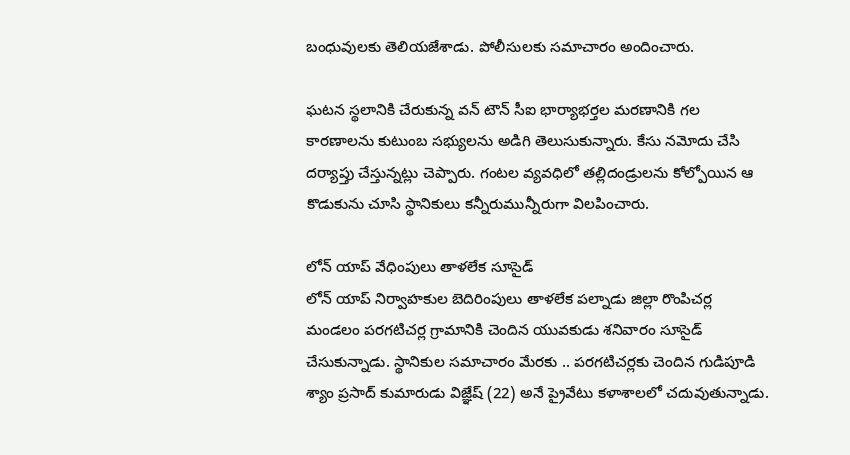బంధువులకు తెలియజేశాడు. పోలీసులకు సమాచారం అందించారు.

ఘటన స్థలానికి చేరుకున్న వన్ టౌన్ సీఐ భార్యాభర్తల మరణానికి గల కారణాలను కుటుంబ సభ్యులను అడిగి తెలుసుకున్నారు. కేసు నమోదు చేసి దర్యాప్తు చేస్తున్నట్లు చెప్పారు. గంటల వ్యవధిలో తల్లిదండ్రులను కోల్పోయిన ఆ కొడుకును చూసి స్థానికులు కన్నీరుమున్నీరుగా విలపించారు.

లోన్ యాప్ వేధింపులు తాళలేక సూసైడ్
లోన్ యాప్ నిర్వాహకుల బెదిరింపులు తాళలేక పల్నాడు జిల్లా రొంపిచర్ల మండలం పరగటిచర్ల గ్రామానికి చెందిన యువకుడు శనివారం సూసైడ్ చేసుకున్నాడు. స్థానికుల సమాచారం మేరకు .. పరగటిచర్లకు చెందిన గుడిపూడి శ్యాం ప్రసాద్ కుమారుడు విజ్ఞేష్ (22) అనే ప్రైవేటు కళాశాలలో చదువుతున్నాడు.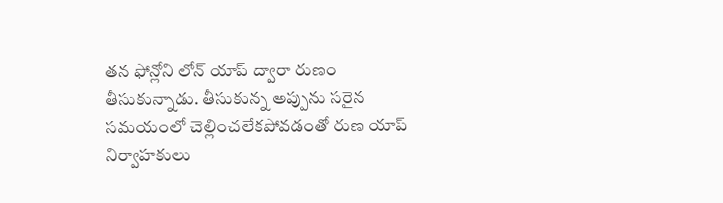తన ఫోన్లోని లోన్ యాప్ ద్వారా రుణం తీసుకున్నాడు. తీసుకున్న అప్పును సరైన సమయంలో చెల్లించలేకపోవడంతో రుణ యాప్ నిర్వాహకులు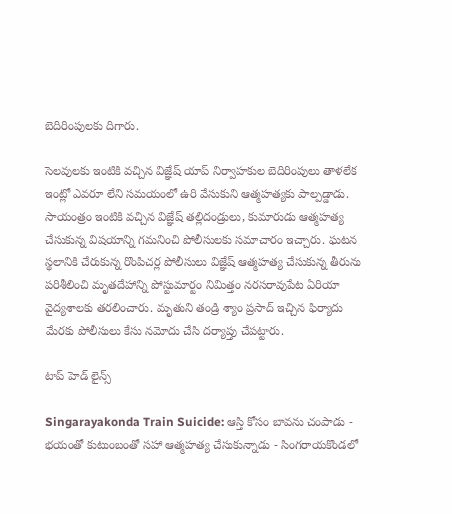బెదిరింపులకు దిగారు.

సెలవులకు ఇంటికి వచ్చిన విజ్ఞేష్ యాప్ నిర్వాహకుల బెదిరింపులు తాళలేక ఇంట్లో ఎవరూ లేని సమయంలో ఉరి వేసుకుని ఆత్మహత్యకు పాల్పడ్డాడు. సాయంత్రం ఇంటికి వచ్చిన విజ్ఞేష్ తల్లిదండ్రులు, కుమారుడు ఆత్మహత్య చేసుకున్న విషయాన్ని గమనించి పోలీసులకు సమాచారం ఇచ్చారు. ఘటన స్థలానికి చేరుకున్న రొంపిచర్ల పోలీసులు విజ్ఞేష్ ఆత్మహత్య చేసుకున్న తీరును పరిశీలించి మృతదేహాన్ని పోస్టుమార్టం నిమిత్తం నరసరావుపేట ఏరియా వైద్యశాలకు తరలించారు. మృతుని తండ్రి శ్యాం ప్రసాద్ ఇచ్చిన ఫిర్యాదు మేరకు పోలీసులు కేసు నమోదు చేసి దర్యాప్తు చేపట్టారు.

టాప్ హెడ్ లైన్స్

Singarayakonda Train Suicide: ఆస్తి కోసం బావను చంపాడు - భయంతో కుటుంబంతో సహా ఆత్మహత్య చేసుకున్నాడు - సింగరాయకొండలో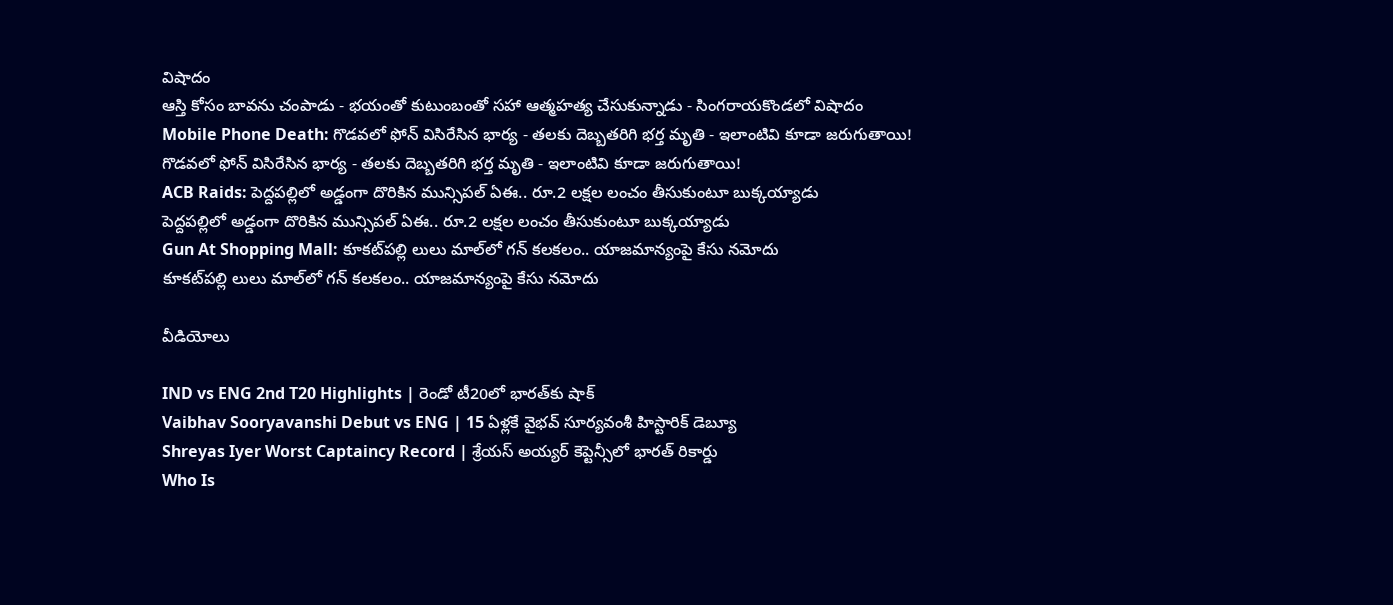విషాదం
ఆస్తి కోసం బావను చంపాడు - భయంతో కుటుంబంతో సహా ఆత్మహత్య చేసుకున్నాడు - సింగరాయకొండలో విషాదం
Mobile Phone Death: గొడవలో ఫోన్ విసిరేసిన భార్య - తలకు దెబ్బతరిగి భర్త మృతి - ఇలాంటివి కూడా జరుగుతాయి!
గొడవలో ఫోన్ విసిరేసిన భార్య - తలకు దెబ్బతరిగి భర్త మృతి - ఇలాంటివి కూడా జరుగుతాయి!
ACB Raids: పెద్దపల్లిలో అడ్డంగా దొరికిన మున్సిపల్ ఏఈ.. రూ.2 లక్షల లంచం తీసుకుంటూ బుక్కయ్యాడు
పెద్దపల్లిలో అడ్డంగా దొరికిన మున్సిపల్ ఏఈ.. రూ.2 లక్షల లంచం తీసుకుంటూ బుక్కయ్యాడు
Gun At Shopping Mall: కూకట్‌పల్లి లులు మాల్‌లో గన్ కలకలం.. యాజమాన్యంపై కేసు నమోదు
కూకట్‌పల్లి లులు మాల్‌లో గన్ కలకలం.. యాజమాన్యంపై కేసు నమోదు

వీడియోలు

IND vs ENG 2nd T20 Highlights | రెండో టీ20లో భారత్‌కు షాక్
Vaibhav Sooryavanshi Debut vs ENG | 15 ఏళ్లకే వైభవ్ సూర్యవంశీ హిస్టారిక్ డెబ్యూ
Shreyas Iyer Worst Captaincy Record | శ్రేయస్ అయ్యర్ కెప్టెన్సీలో భారత్ రికార్డు
Who Is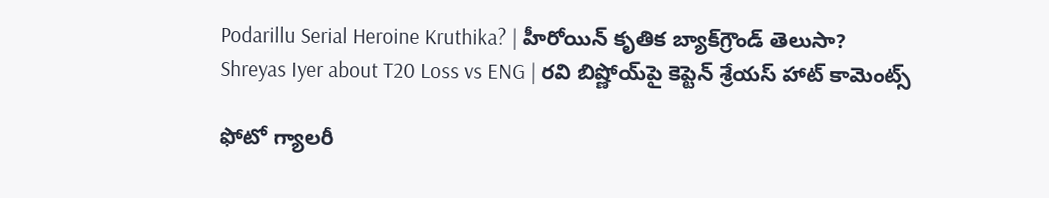Podarillu Serial Heroine Kruthika? | హీరోయిన్ కృతిక బ్యాక్‌గ్రౌండ్ తెలుసా?
Shreyas Iyer about T20 Loss vs ENG | రవి బిష్ణోయ్‌పై కెప్టెన్ శ్రేయస్ హాట్ కామెంట్స్

ఫోటో గ్యాలరీ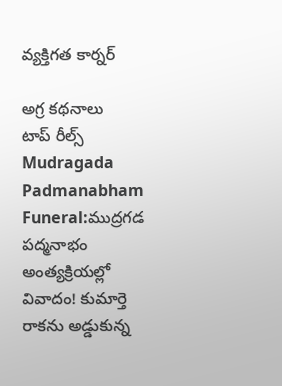వ్యక్తిగత కార్నర్

అగ్ర కథనాలు
టాప్ రీల్స్
Mudragada Padmanabham Funeral:ముద్రగడ పద్మనాభం అంత్యక్రియల్లో వివాదం! కుమార్తె రాకను అడ్డుకున్న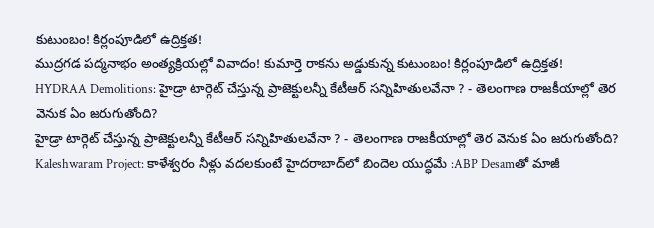కుటుంబం! కిర్లంపూడిలో ఉద్రిక్తత!
ముద్రగడ పద్మనాభం అంత్యక్రియల్లో వివాదం! కుమార్తె రాకను అడ్డుకున్న కుటుంబం! కిర్లంపూడిలో ఉద్రిక్తత!
HYDRAA Demolitions: హైడ్రా టార్గెట్ చేస్తున్న ప్రాజెక్టులన్నీ కేటీఆర్ సన్నిహితులవేనా ? - తెలంగాణ రాజకీయాల్లో తెర వెనుక ఏం జరుగుతోంది?
హైడ్రా టార్గెట్ చేస్తున్న ప్రాజెక్టులన్నీ కేటీఆర్ సన్నిహితులవేనా ? - తెలంగాణ రాజకీయాల్లో తెర వెనుక ఏం జరుగుతోంది?
Kaleshwaram Project: కాళేశ్వరం నీళ్లు వదలకుంటే హైదరాబాద్‌లో బిందెల యుద్ధమే :ABP Desamతో మాజీ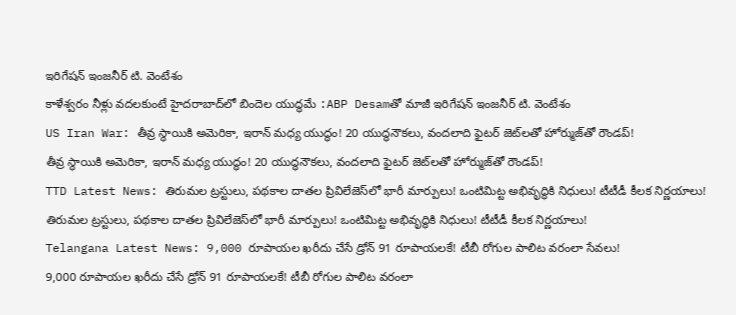ఇరిగేషన్ ఇంజనీర్ టి. వెంటేశం
కాళేశ్వరం నీళ్లు వదలకుంటే హైదరాబాద్‌లో బిందెల యుద్ధమే :ABP Desamతో మాజీ ఇరిగేషన్ ఇంజనీర్ టి. వెంటేశం
US Iran War: తీవ్ర స్థాయికి అమెరికా, ఇరాన్‌ మధ్య యుద్ధం! 20 యుద్ధనౌకలు, వందలాది ఫైటర్ జెట్‌లతో హోర్ముజ్‌తో రౌండప్‌!
తీవ్ర స్థాయికి అమెరికా, ఇరాన్‌ మధ్య యుద్ధం! 20 యుద్ధనౌకలు, వందలాది ఫైటర్ జెట్‌లతో హోర్ముజ్‌తో రౌండప్‌!
TTD Latest News: తిరుమల ట్రస్టులు, పథకాల దాత‌ల ప్రివిలేజెస్‌లో భారీ మార్పులు! ఒంటిమిట్ట అభివృద్ధికి నిధులు! టీటీడీ కీలక నిర్ణయాలు!
తిరుమల ట్రస్టులు, పథకాల దాత‌ల ప్రివిలేజెస్‌లో భారీ మార్పులు! ఒంటిమిట్ట అభివృద్ధికి నిధులు! టీటీడీ కీలక నిర్ణయాలు!
Telangana Latest News: 9,000 రూపాయల ఖరీదు చేసే డ్రోన్ 91 రూపాయలకే! టీబీ రోగుల పాలిట వరంలా సేవలు!
9,000 రూపాయల ఖరీదు చేసే డ్రోన్ 91 రూపాయలకే! టీబీ రోగుల పాలిట వరంలా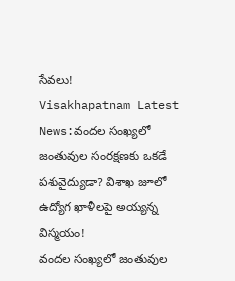సేవలు!
Visakhapatnam Latest News:వందల సంఖ్యలో జంతువుల సంరక్షణకు ఒకడే పశువైద్యుడా? విశాఖ జూలో ఉద్యోగ ఖాళీలపై అయ్యన్న విస్మయం!
వందల సంఖ్యలో జంతువుల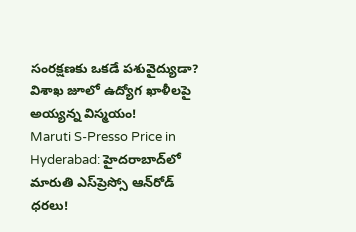సంరక్షణకు ఒకడే పశువైద్యుడా? విశాఖ జూలో ఉద్యోగ ఖాళీలపై అయ్యన్న విస్మయం!
Maruti S-Presso Price in Hyderabad: హైదరాబాద్‌లో మారుతి ఎస్‌ప్రెస్సో ఆన్‌రోడ్ ధరలు!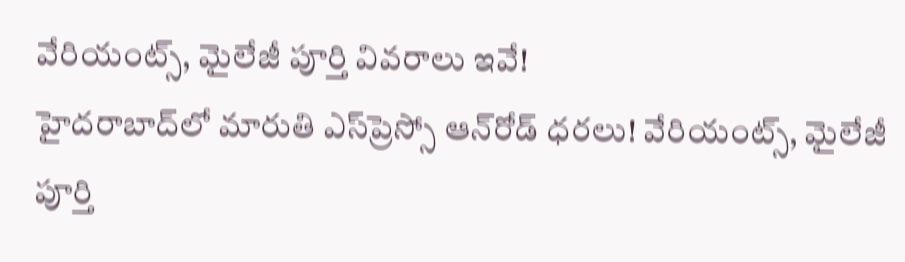వేరియంట్స్, మైలేజీ పూర్తి వివరాలు ఇవే!
హైదరాబాద్‌లో మారుతి ఎస్‌ప్రెస్సో ఆన్‌రోడ్ ధరలు! వేరియంట్స్, మైలేజీ పూర్తి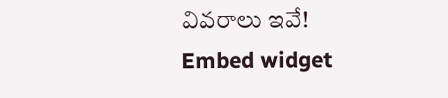వివరాలు ఇవే!
Embed widget